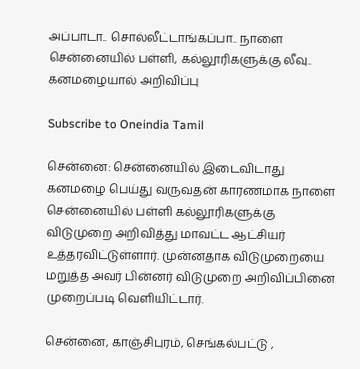அப்பாடா.. சொல்லீட்டாங்கப்பா.. நாளை சென்னையில் பள்ளி, கல்லூரிகளுக்கு லீவு.. கனமழையால் அறிவிப்பு

Subscribe to Oneindia Tamil

சென்னை: சென்னையில் இடைவிடாது கனமழை பெய்து வருவதன் காரணமாக நாளை சென்னையில் பள்ளி கல்லூரிகளுக்கு விடுமுறை அறிவித்து மாவட்ட ஆட்சியர் உத்தரவிட்டுள்ளார். முன்னதாக விடுமுறையை மறுத்த அவர் பின்னர் விடுமுறை அறிவிப்பினை முறைப்படி வெளியிட்டார்.

சென்னை, காஞ்சிபுரம், செங்கல்பட்டு ,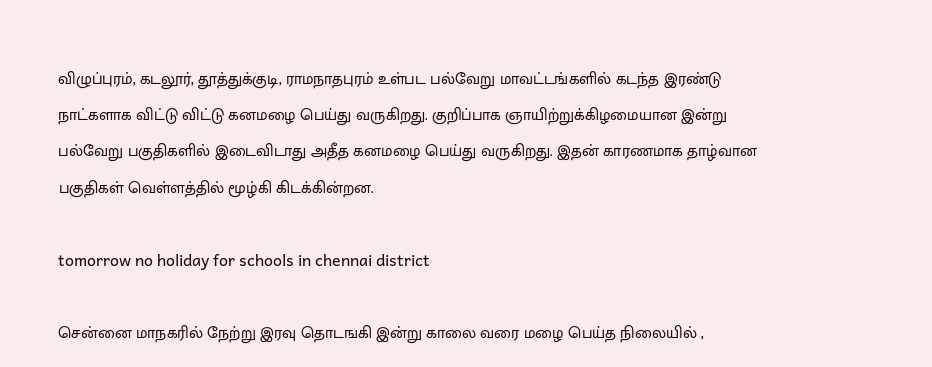விழுப்புரம், கடலூர், தூத்துக்குடி, ராமநாதபுரம் உள்பட பல்வேறு மாவட்டங்களில் கடந்த இரண்டு நாட்களாக விட்டு விட்டு கனமழை பெய்து வருகிறது. குறிப்பாக ஞாயிற்றுக்கிழமையான இன்று பல்வேறு பகுதிகளில் இடைவிடாது அதீத கனமழை பெய்து வருகிறது. இதன் காரணமாக தாழ்வான பகுதிகள் வெள்ளத்தில் மூழ்கி கிடக்கின்றன.

tomorrow no holiday for schools in chennai district

சென்னை மாநகரில் நேற்று இரவு தொடஙகி இன்று காலை வரை மழை பெய்த நிலையில் ,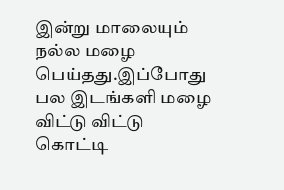இன்று மாலையும் நல்ல மழை பெய்தது.இப்போது பல இடங்களி மழை விட்டு விட்டு கொட்டி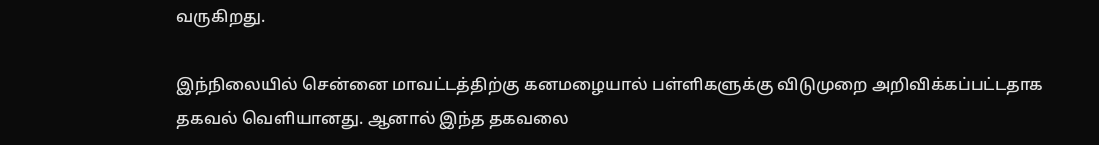வருகிறது.

இந்நிலையில் சென்னை மாவட்டத்திற்கு கனமழையால் பள்ளிகளுக்கு விடுமுறை அறிவிக்கப்பட்டதாக தகவல் வெளியானது. ஆனால் இந்த தகவலை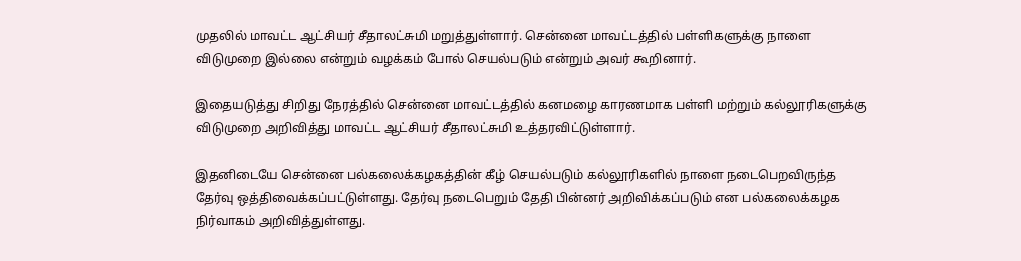முதலில் மாவட்ட ஆட்சியர் சீதாலட்சுமி மறுத்துள்ளார். சென்னை மாவட்டத்தில் பள்ளிகளுக்கு நாளை விடுமுறை இல்லை என்றும் வழக்கம் போல் செயல்படும் என்றும் அவர் கூறினார்.

இதையடுத்து சிறிது நேரத்தில் சென்னை மாவட்டத்தில் கனமழை காரணமாக பள்ளி மற்றும் கல்லூரிகளுக்கு விடுமுறை அறிவித்து மாவட்ட ஆட்சியர் சீதாலட்சுமி உத்தரவிட்டுள்ளார்.

இதனிடையே சென்னை பல்கலைக்கழகத்தின் கீழ் செயல்படும் கல்லூரிகளில் நாளை நடைபெறவிருந்த தேர்வு ஒத்திவைக்கப்பட்டுள்ளது. தேர்வு நடைபெறும் தேதி பின்னர் அறிவிக்கப்படும் என பல்கலைக்கழக நிர்வாகம் அறிவித்துள்ளது.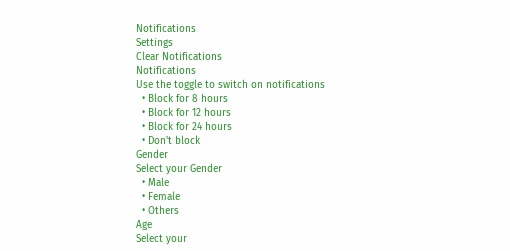Notifications
Settings
Clear Notifications
Notifications
Use the toggle to switch on notifications
  • Block for 8 hours
  • Block for 12 hours
  • Block for 24 hours
  • Don't block
Gender
Select your Gender
  • Male
  • Female
  • Others
Age
Select your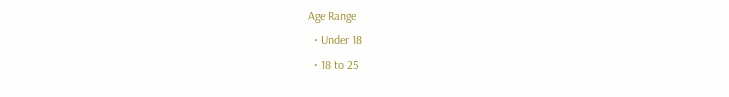Age Range
  • Under 18
  • 18 to 25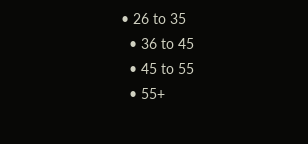• 26 to 35
  • 36 to 45
  • 45 to 55
  • 55+